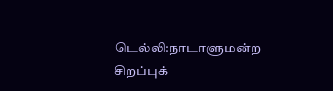டெல்லி:நாடாளுமன்ற சிறப்புக்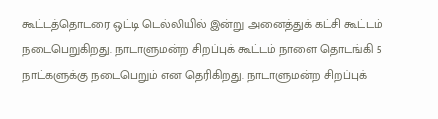கூட்டத்தொடரை ஒட்டி டெல்லியில் இன்று அனைத்துக் கட்சி கூட்டம் நடைபெறுகிறது. நாடாளுமன்ற சிறப்புக் கூட்டம் நாளை தொடங்கி 5 நாட்களுக்கு நடைபெறும் என தெரிகிறது. நாடாளுமன்ற சிறப்புக்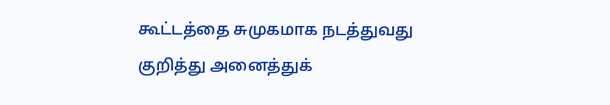கூட்டத்தை சுமுகமாக நடத்துவது குறித்து அனைத்துக்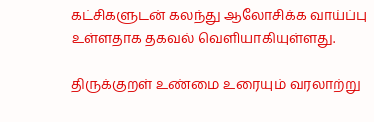கட்சிகளுடன் கலந்து ஆலோசிக்க வாய்ப்பு உள்ளதாக தகவல் வெளியாகியுள்ளது.

திருக்குறள் உண்மை உரையும் வரலாற்று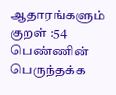ஆதாரங்களும்
குறள் :54 பெண்ணின் பெருந்தக்க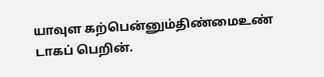யாவுள கற்பென்னும்திண்மைஉண் டாகப் பெறின்.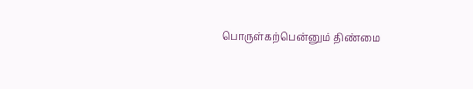பொருள்கற்பென்னும் திண்மை